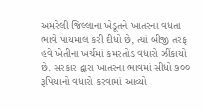અમરેલી જિલ્લાના ખેડૂતને ખાતરના વધતા ભાવે પાયમાલ કરી દીધો છે, ત્યાં બીજી તરફ હવે ખેતીના ખર્ચમાં કમરતોડ વધારો ઝીંકાયો છે. સરકાર દ્વારા ખાતરના ભાવમાં સીધો ૭૦૦ રૂપિયાનો વધારો કરવામાં આવ્યો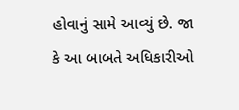હોવાનું સામે આવ્યું છે. જા કે આ બાબતે અધિકારીઓ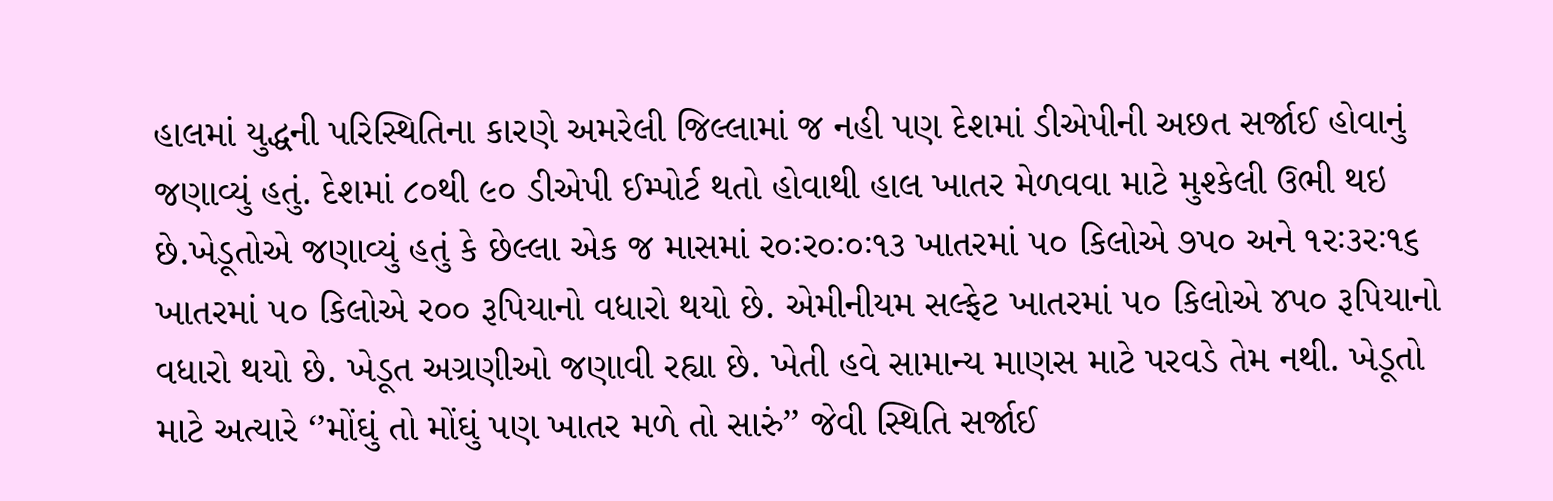હાલમાં યુદ્ધની પરિસ્થિતિના કારણે અમરેલી જિલ્લામાં જ નહી પણ દેશમાં ડીએપીની અછત સર્જાઈ હોવાનું જણાવ્યું હતું. દેશમાં ૮૦થી ૯૦ ડીએપી ઈમ્પોર્ટ થતો હોવાથી હાલ ખાતર મેળવવા માટે મુશ્કેલી ઉભી થઇ છે.ખેડૂતોએ જણાવ્યું હતું કે છેલ્લા એક જ માસમાં ર૦ઃર૦ઃ૦ઃ૧૩ ખાતરમાં ૫૦ કિલોએ ૭પ૦ અને ૧રઃ૩રઃ૧૬ ખાતરમાં ૫૦ કિલોએ ર૦૦ રૂપિયાનો વધારો થયો છે. એમીનીયમ સલ્ફેટ ખાતરમાં ૫૦ કિલોએ ૪પ૦ રૂપિયાનો વધારો થયો છે. ખેડૂત અગ્રણીઓ જણાવી રહ્યા છે. ખેતી હવે સામાન્ય માણસ માટે પરવડે તેમ નથી. ખેડૂતો માટે અત્યારે ‘’મોંઘું તો મોંઘું પણ ખાતર મળે તો સારું’’ જેવી સ્થિતિ સર્જાઈ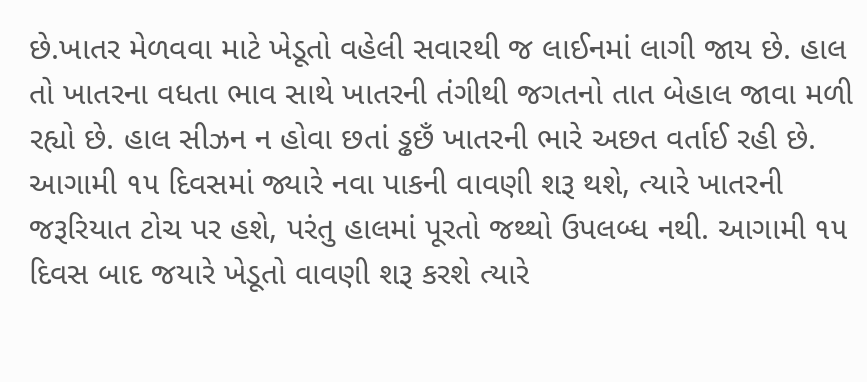છે.ખાતર મેળવવા માટે ખેડૂતો વહેલી સવારથી જ લાઈનમાં લાગી જાય છે. હાલ તો ખાતરના વધતા ભાવ સાથે ખાતરની તંગીથી જગતનો તાત બેહાલ જાવા મળી રહ્યો છે. હાલ સીઝન ન હોવા છતાં ડ્ઢછઁ ખાતરની ભારે અછત વર્તાઈ રહી છે. આગામી ૧૫ દિવસમાં જ્યારે નવા પાકની વાવણી શરૂ થશે, ત્યારે ખાતરની જરૂરિયાત ટોચ પર હશે, પરંતુ હાલમાં પૂરતો જથ્થો ઉપલબ્ધ નથી. આગામી ૧૫ દિવસ બાદ જયારે ખેડૂતો વાવણી શરૂ કરશે ત્યારે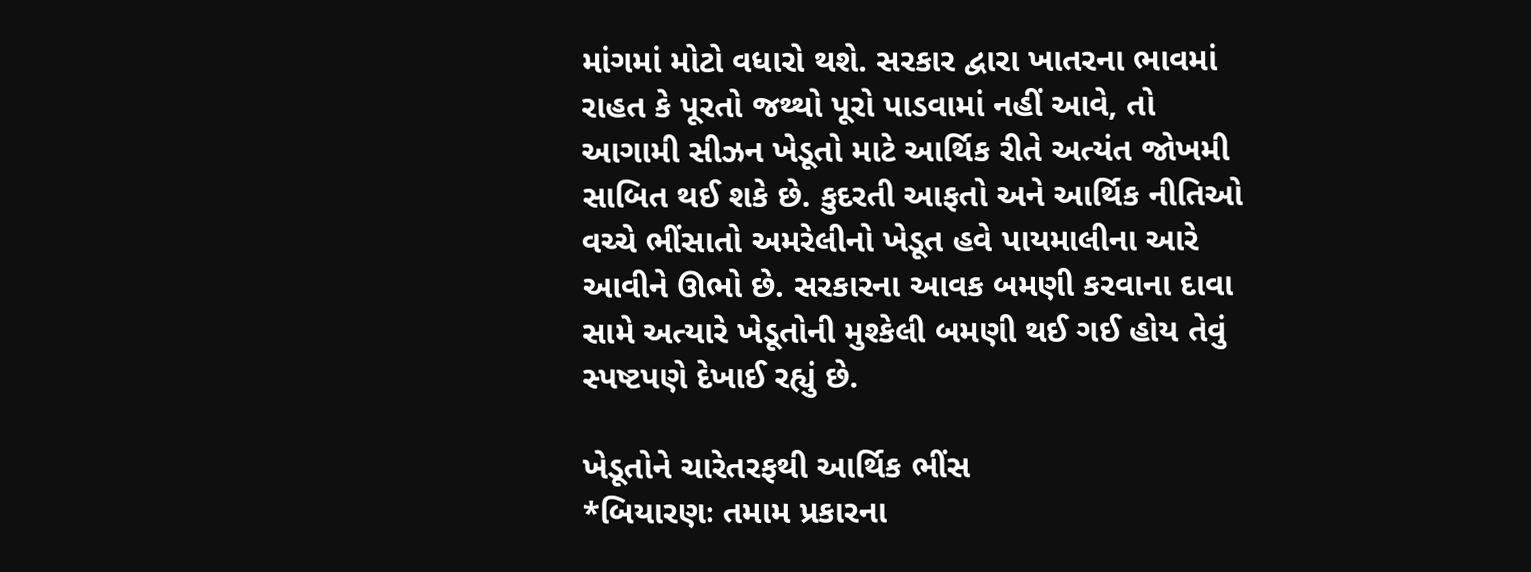માંગમાં મોટો વધારો થશે. સરકાર દ્વારા ખાતરના ભાવમાં રાહત કે પૂરતો જથ્થો પૂરો પાડવામાં નહીં આવે, તો આગામી સીઝન ખેડૂતો માટે આર્થિક રીતે અત્યંત જોખમી સાબિત થઈ શકે છે. કુદરતી આફતો અને આર્થિક નીતિઓ વચ્ચે ભીંસાતો અમરેલીનો ખેડૂત હવે પાયમાલીના આરે આવીને ઊભો છે. સરકારના આવક બમણી કરવાના દાવા સામે અત્યારે ખેડૂતોની મુશ્કેલી બમણી થઈ ગઈ હોય તેવું સ્પષ્ટપણે દેખાઈ રહ્યું છે.

ખેડૂતોને ચારેતરફથી આર્થિક ભીંસ
*બિયારણઃ તમામ પ્રકારના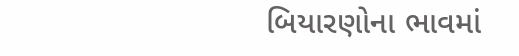બિયારણોના ભાવમાં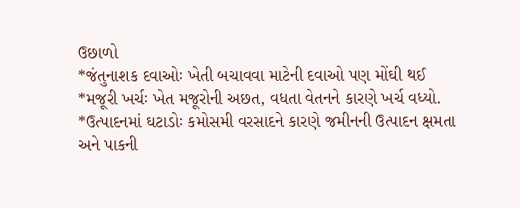ઉછાળો
*જંતુનાશક દવાઓઃ ખેતી બચાવવા માટેની દવાઓ પણ મોંઘી થઈ
*મજૂરી ખર્ચઃ ખેત મજૂરોની અછત, વધતા વેતનને કારણે ખર્ચ વધ્યો.
*ઉત્પાદનમાં ઘટાડોઃ કમોસમી વરસાદને કારણે જમીનની ઉત્પાદન ક્ષમતા અને પાકની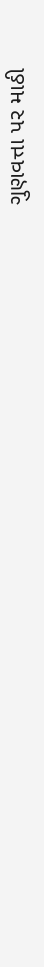ગુણવત્તા પર માઠી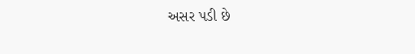અસર પડી છે